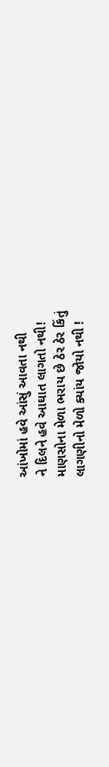આંખોમાં હવે આંસું આવતા નથી
ને દિલને હવે આઘાત લાગતો નથી!
માણસોના મેળા ભરાય છે ઠેર ઠેર કિંતું
લાગણીનો મેળો ક્યાંય જોયો નથી !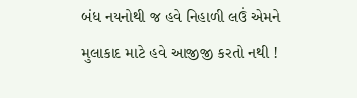બંધ નયનોથી જ હવે નિહાળી લઉં એમને
મુલાકાદ માટે હવે આજીજી કરતો નથી !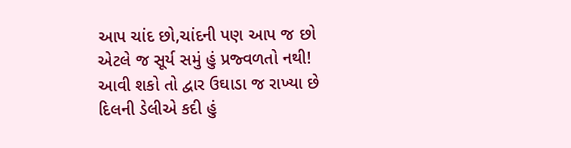આપ ચાંદ છો,ચાંદની પણ આપ જ છો
એટલે જ સૂર્ય સમું હું પ્રજ્વળતો નથી!
આવી શકો તો દ્વાર ઉઘાડા જ રાખ્યા છે
દિલની ડેલીએ કદી હું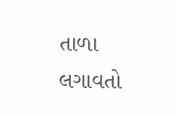તાળા લગાવતો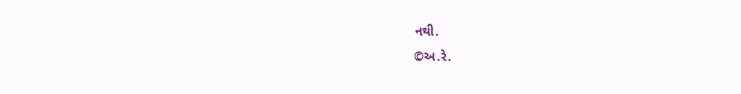નથી.
©અ.રે.